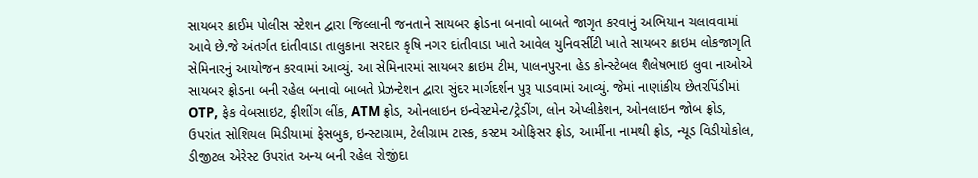સાયબર ક્રાઈમ પોલીસ સ્ટેશન દ્વારા જિલ્લાની જનતાને સાયબર ફ્રોડના બનાવો બાબતે જાગૃત કરવાનું અભિયાન ચલાવવામાં આવે છે.જે અંતર્ગત દાંતીવાડા તાલુકાના સરદાર કૃષિ નગર દાંતીવાડા ખાતે આવેલ યુનિવર્સીટી ખાતે સાયબર ક્રાઇમ લોકજાગૃતિ સેમિનારનું આયોજન કરવામાં આવ્યું. આ સેમિનારમાં સાયબર ક્રાઇમ ટીમ, પાલનપુરના હેડ કોન્સ્ટેબલ શૈલેષભાઇ લુવા નાઓએ સાયબર ફ્રોડના બની રહેલ બનાવો બાબતે પ્રેઝન્ટેશન દ્વારા સુંદર માર્ગદર્શન પુરૂ પાડવામાં આવ્યું. જેમાં નાણાંકીય છેતરપિંડીમાં OTP, ફેક વેબસાઇટ, ફીશીંગ લીંક, ATM ફ્રોડ, ઓનલાઇન ઇન્વેસ્ટમેન્ટ/ટ્રેડીંગ, લોન એપ્લીકેશન, ઓનલાઇન જોબ ફ્રોડ, ઉપરાંત સોશિયલ મિડીયામાં ફેસબુક, ઇન્સ્ટાગ્રામ, ટેલીગ્રામ ટાસ્ક, કસ્ટમ ઓફિસર ફ્રોડ, આર્મીના નામથી ફ્રોડ, ન્યૂડ વિડીયોકોલ, ડીજીટલ એરેસ્ટ ઉપરાંત અન્ય બની રહેલ રોજીંદા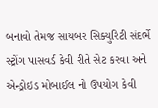બનાવો તેમજ સાયબર સિક્યુરિટી સંદર્ભે સ્ટ્રોંગ પાસવર્ડ કેવી રીતે સેટ કરવા અને એન્ડ્રોઇડ મોબાઈલ નો ઉપયોગ કેવી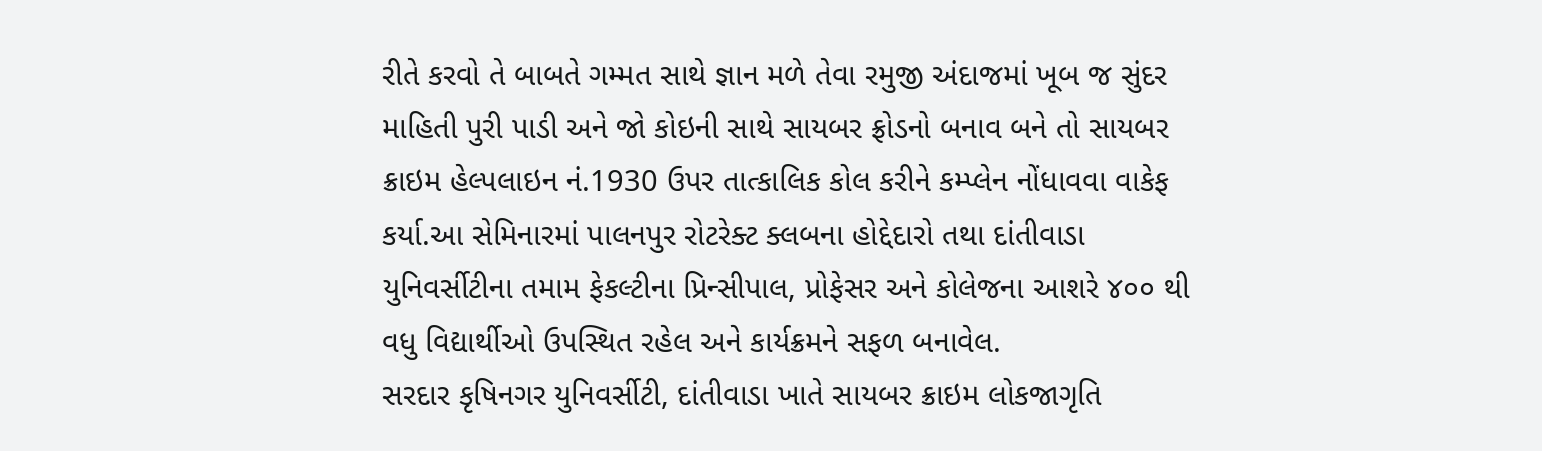રીતે કરવો તે બાબતે ગમ્મત સાથે જ્ઞાન મળે તેવા રમુજી અંદાજમાં ખૂબ જ સુંદર માહિતી પુરી પાડી અને જો કોઇની સાથે સાયબર ફ્રોડનો બનાવ બને તો સાયબર ક્રાઇમ હેલ્પલાઇન નં.1930 ઉપર તાત્કાલિક કોલ કરીને કમ્પ્લેન નોંધાવવા વાકેફ કર્યા.આ સેમિનારમાં પાલનપુર રોટરેક્ટ ક્લબના હોદ્દેદારો તથા દાંતીવાડા યુનિવર્સીટીના તમામ ફેકલ્ટીના પ્રિન્સીપાલ, પ્રોફેસર અને કોલેજના આશરે ૪૦૦ થી વધુ વિદ્યાર્થીઓ ઉપસ્થિત રહેલ અને કાર્યક્રમને સફળ બનાવેલ.
સરદાર કૃષિનગર યુનિવર્સીટી, દાંતીવાડા ખાતે સાયબર ક્રાઇમ લોકજાગૃતિ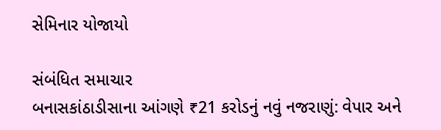સેમિનાર યોજાયો

સંબંધિત સમાચાર
બનાસકાંઠાડીસાના આંગણે ₹21 કરોડનું નવું નજરાણું: વેપાર અને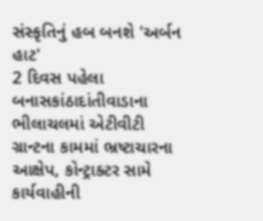સંસ્કૃતિનું હબ બનશે 'અર્બન હાટ'
2 દિવસ પહેલા
બનાસકાંઠાદાંતીવાડાના ભીલાચલમાં એટીવીટી ગ્રાન્ટના કામમાં ભ્રષ્ટાચારના આક્ષેપ, કોન્ટ્રાક્ટર સામે કાર્યવાહીની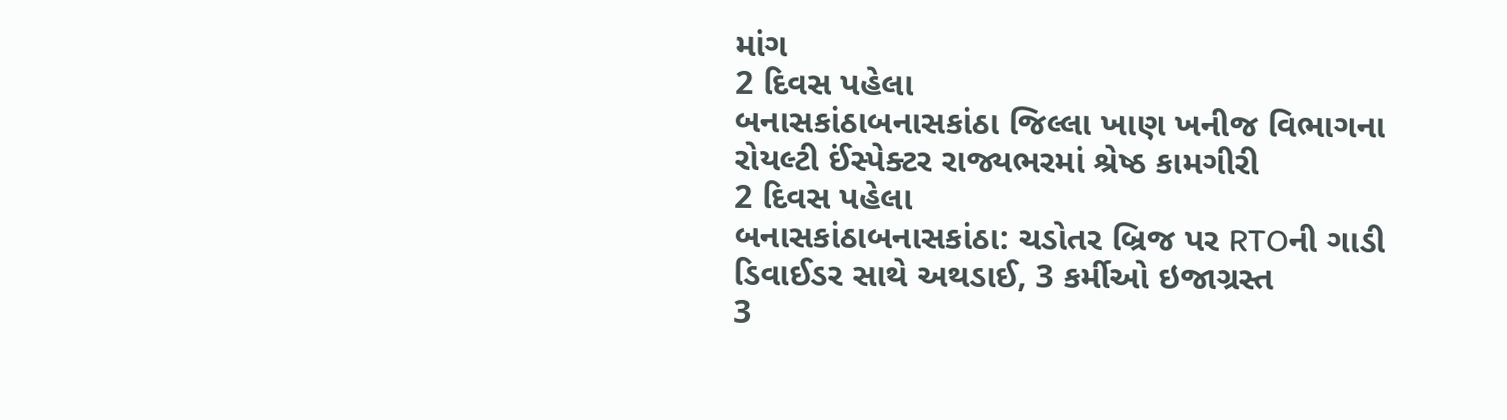માંગ
2 દિવસ પહેલા
બનાસકાંઠાબનાસકાંઠા જિલ્લા ખાણ ખનીજ વિભાગના રોયલ્ટી ઈંસ્પેક્ટર રાજ્યભરમાં શ્રેષ્ઠ કામગીરી
2 દિવસ પહેલા
બનાસકાંઠાબનાસકાંઠા: ચડોતર બ્રિજ પર RTOની ગાડી ડિવાઈડર સાથે અથડાઈ, 3 કર્મીઓ ઇજાગ્રસ્ત
3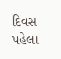દિવસ પહેલા